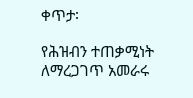ቀጥታ፡

የሕዝብን ተጠቃሚነት ለማረጋገጥ አመራሩ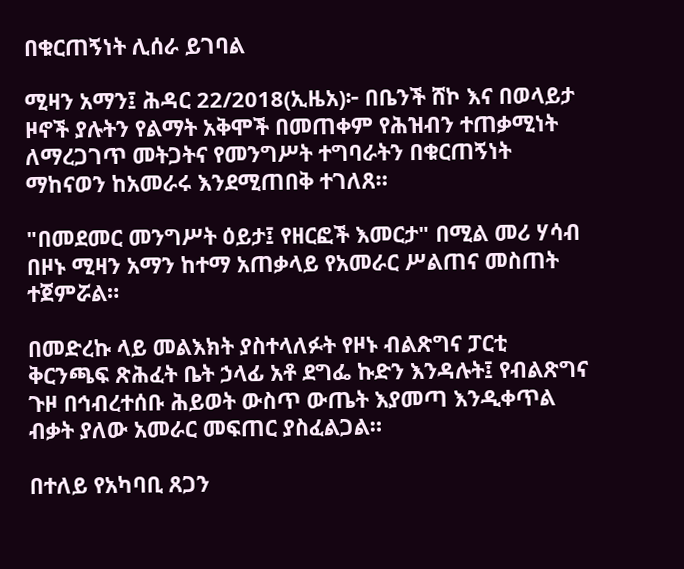በቁርጠኝነት ሊሰራ ይገባል

ሚዛን አማን፤ ሕዳር 22/2018(ኢዜአ)፦ በቤንች ሸኮ እና በወላይታ ዞኖች ያሉትን የልማት አቅሞች በመጠቀም የሕዝብን ተጠቃሚነት ለማረጋገጥ መትጋትና የመንግሥት ተግባራትን በቁርጠኝነት ማከናወን ከአመራሩ እንደሚጠበቅ ተገለጸ።

"በመደመር መንግሥት ዕይታ፤ የዘርፎች እመርታ" በሚል መሪ ሃሳብ በዞኑ ሚዛን አማን ከተማ አጠቃላይ የአመራር ሥልጠና መስጠት ተጀምሯል።

በመድረኩ ላይ መልእክት ያስተላለፉት የዞኑ ብልጽግና ፓርቲ ቅርንጫፍ ጽሕፈት ቤት ኃላፊ አቶ ደግፌ ኩድን እንዳሉት፤ የብልጽግና ጉዞ በኅብረተሰቡ ሕይወት ውስጥ ውጤት እያመጣ እንዲቀጥል ብቃት ያለው አመራር መፍጠር ያስፈልጋል።

በተለይ የአካባቢ ጸጋን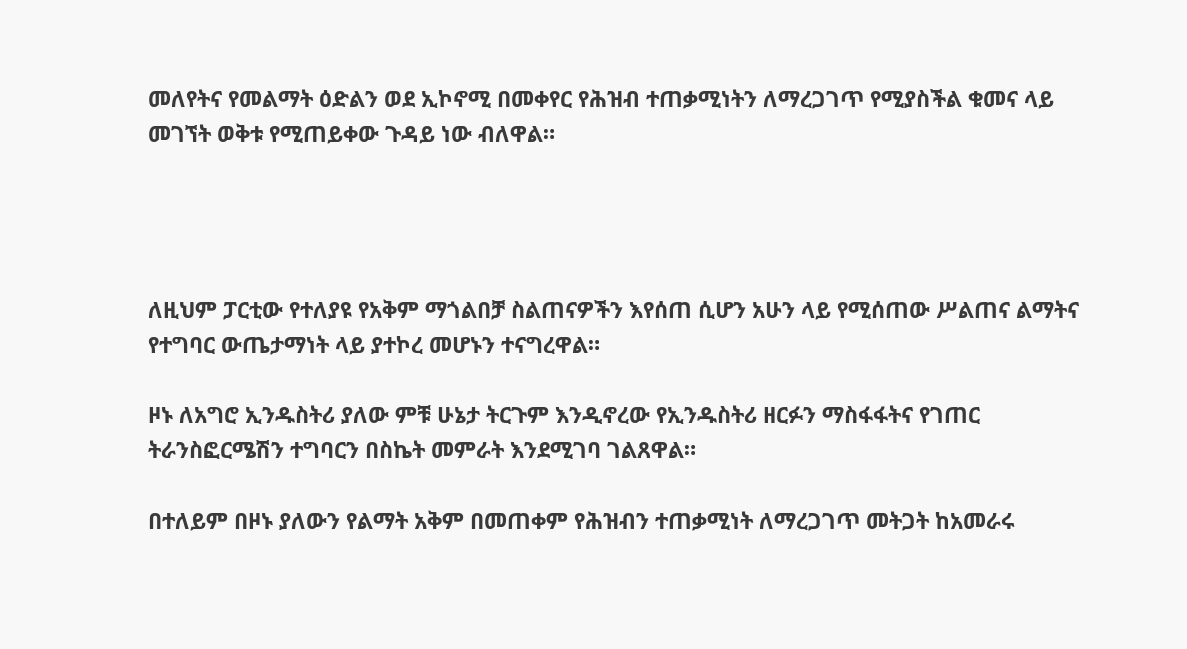መለየትና የመልማት ዕድልን ወደ ኢኮኖሚ በመቀየር የሕዝብ ተጠቃሚነትን ለማረጋገጥ የሚያስችል ቁመና ላይ መገኘት ወቅቱ የሚጠይቀው ጉዳይ ነው ብለዋል።




ለዚህም ፓርቲው የተለያዩ የአቅም ማጎልበቻ ስልጠናዎችን እየሰጠ ሲሆን አሁን ላይ የሚሰጠው ሥልጠና ልማትና የተግባር ውጤታማነት ላይ ያተኮረ መሆኑን ተናግረዋል።

ዞኑ ለአግሮ ኢንዱስትሪ ያለው ምቹ ሁኔታ ትርጉም እንዲኖረው የኢንዱስትሪ ዘርፉን ማስፋፋትና የገጠር ትራንስፎርሜሽን ተግባርን በስኬት መምራት እንደሚገባ ገልጸዋል።

በተለይም በዞኑ ያለውን የልማት አቅም በመጠቀም የሕዝብን ተጠቃሚነት ለማረጋገጥ መትጋት ከአመራሩ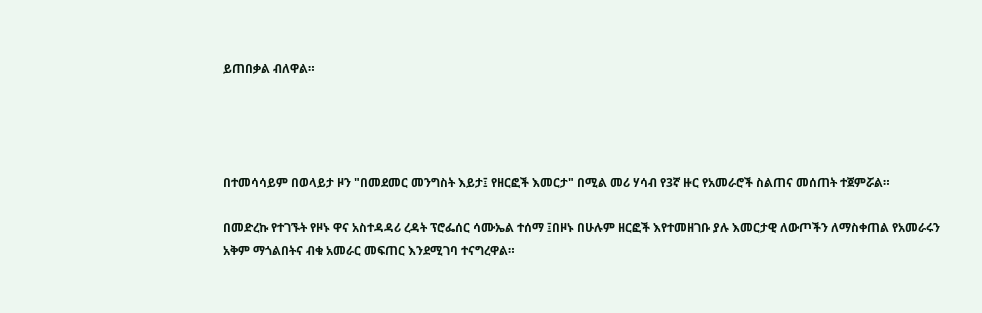ይጠበቃል ብለዋል።




በተመሳሳይም በወላይታ ዞን "በመደመር መንግስት እይታ፤ የዘርፎች እመርታ" በሚል መሪ ሃሳብ የ3ኛ ዙር የአመራሮች ስልጠና መሰጠት ተጀምሯል።

በመድረኩ የተገኙት የዞኑ ዋና አስተዳዳሪ ረዳት ፕሮፌሰር ሳሙኤል ተሰማ ፤በዞኑ በሁሉም ዘርፎች እየተመዘገቡ ያሉ እመርታዊ ለውጦችን ለማስቀጠል የአመራሩን አቅም ማጎልበትና ብቁ አመራር መፍጠር እንደሚገባ ተናግረዋል።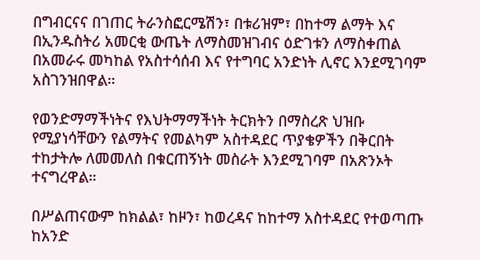በግብርናና በገጠር ትራንስፎርሜሽን፣ በቱሪዝም፣ በከተማ ልማት እና በኢንዱስትሪ አመርቂ ውጤት ለማስመዝገብና ዕድገቱን ለማስቀጠል በአመራሩ መካከል የአስተሳሰብ እና የተግባር አንድነት ሊኖር እንደሚገባም አስገንዝበዋል።

የወንድማማችነትና የእህትማማችነት ትርክትን በማስረጽ ህዝቡ የሚያነሳቸውን የልማትና የመልካም አስተዳደር ጥያቄዎችን በቅርበት ተከታትሎ ለመመለስ በቁርጠኝነት መስራት እንደሚገባም በአጽንኦት ተናግረዋል።

በሥልጠናውም ከክልል፣ ከዞን፣ ከወረዳና ከከተማ አስተዳደር የተወጣጡ ከአንድ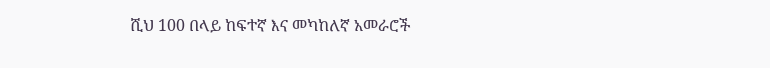ሺህ 100 በላይ ከፍተኛ እና መካከለኛ አመራሮች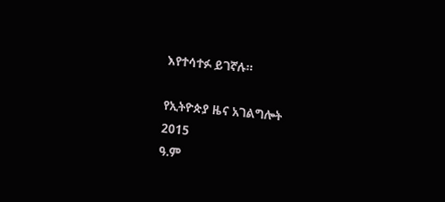እየተሳተፉ ይገኛሉ።

የኢትዮጵያ ዜና አገልግሎት
2015
ዓ.ም